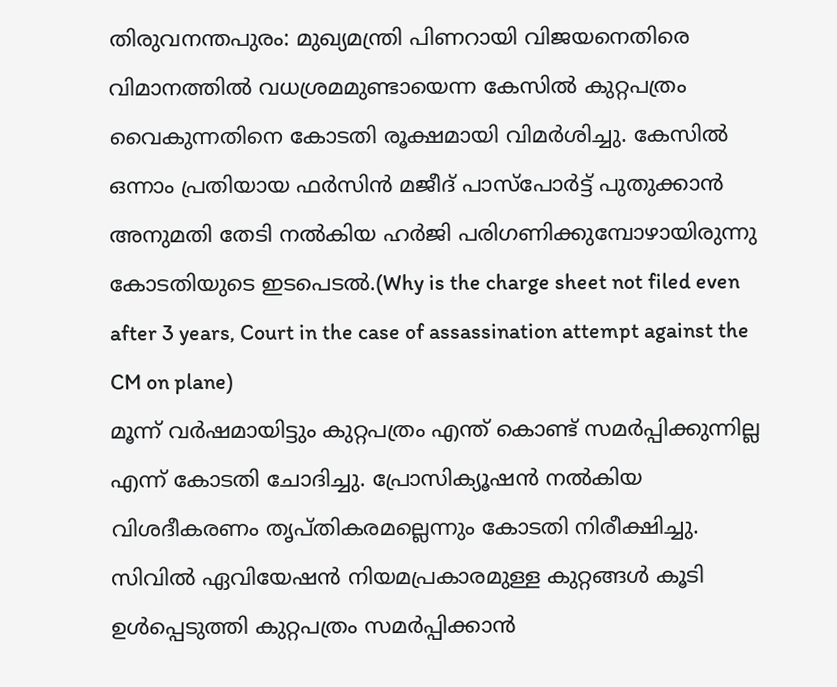തിരുവനന്തപുരം: മുഖ്യമന്ത്രി പിണറായി വിജയനെതിരെ വിമാനത്തിൽ വധശ്രമമുണ്ടായെന്ന കേസിൽ കുറ്റപത്രം വൈകുന്നതിനെ കോടതി രൂക്ഷമായി വിമർശിച്ചു. കേസിൽ ഒന്നാം പ്രതിയായ ഫർസിൻ മജീദ് പാസ്പോർട്ട് പുതുക്കാൻ അനുമതി തേടി നൽകിയ ഹർജി പരിഗണിക്കുമ്പോഴായിരുന്നു കോടതിയുടെ ഇടപെടൽ.(Why is the charge sheet not filed even after 3 years, Court in the case of assassination attempt against the CM on plane)
മൂന്ന് വർഷമായിട്ടും കുറ്റപത്രം എന്ത് കൊണ്ട് സമർപ്പിക്കുന്നില്ല എന്ന് കോടതി ചോദിച്ചു. പ്രോസിക്യൂഷൻ നൽകിയ വിശദീകരണം തൃപ്തികരമല്ലെന്നും കോടതി നിരീക്ഷിച്ചു. സിവിൽ ഏവിയേഷൻ നിയമപ്രകാരമുള്ള കുറ്റങ്ങൾ കൂടി ഉൾപ്പെടുത്തി കുറ്റപത്രം സമർപ്പിക്കാൻ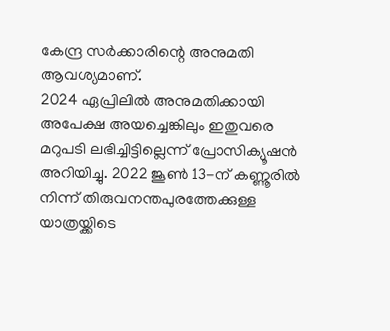കേന്ദ്ര സർക്കാരിന്റെ അനുമതി ആവശ്യമാണ്.
2024 ഏപ്രിലിൽ അനുമതിക്കായി അപേക്ഷ അയച്ചെങ്കിലും ഇതുവരെ മറുപടി ലഭിച്ചിട്ടില്ലെന്ന് പ്രോസിക്യൂഷൻ അറിയിച്ചു. 2022 ജൂൺ 13-ന് കണ്ണൂരിൽ നിന്ന് തിരുവനന്തപുരത്തേക്കുള്ള യാത്രയ്ക്കിടെ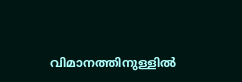വിമാനത്തിനുള്ളിൽ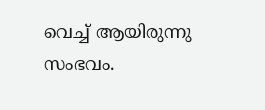വെച്ച് ആയിരുന്നു സംഭവം.